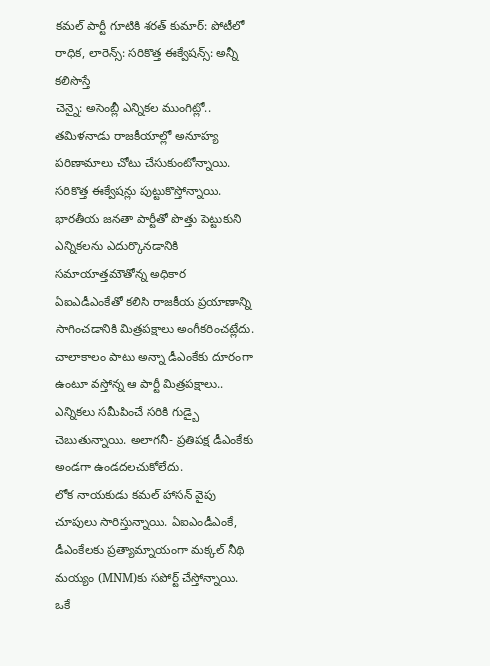కమల్ పార్టీ గూటికి శరత్ కుమార్: పోటీలో రాధిక, లారెన్స్: సరికొత్త ఈక్వేషన్స్: అన్నీ కలిసొస్తే
చెన్నై: అసెంబ్లీ ఎన్నికల ముంగిట్లో.. తమిళనాడు రాజకీయాల్లో అనూహ్య పరిణామాలు చోటు చేసుకుంటోన్నాయి. సరికొత్త ఈక్వేషన్లు పుట్టుకొస్తోన్నాయి. భారతీయ జనతా పార్టీతో పొత్తు పెట్టుకుని ఎన్నికలను ఎదుర్కొనడానికి సమాయాత్తమౌతోన్న అధికార ఏఐఎడీఎంకేతో కలిసి రాజకీయ ప్రయాణాన్ని సాగించడానికి మిత్రపక్షాలు అంగీకరించట్లేదు. చాలాకాలం పాటు అన్నా డీఎంకేకు దూరంగా ఉంటూ వస్తోన్న ఆ పార్టీ మిత్రపక్షాలు.. ఎన్నికలు సమీపించే సరికి గుడ్బై చెబుతున్నాయి. అలాగనీ- ప్రతిపక్ష డీఎంకేకు అండగా ఉండదలచుకోలేదు.
లోక నాయకుడు కమల్ హాసన్ వైపు చూపులు సారిస్తున్నాయి. ఏఐఎండీఎంకే, డీఎంకేలకు ప్రత్యామ్నాయంగా మక్కల్ నీథి మయ్యం (MNM)కు సపోర్ట్ చేస్తోన్నాయి. ఒకే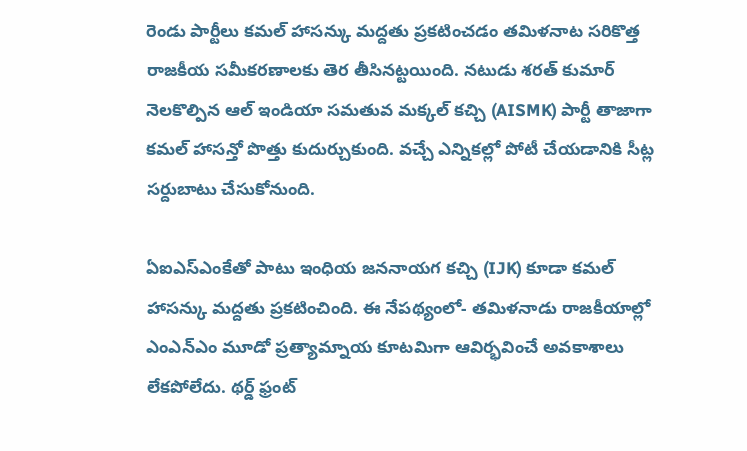రెండు పార్టీలు కమల్ హాసన్కు మద్దతు ప్రకటించడం తమిళనాట సరికొత్త రాజకీయ సమీకరణాలకు తెర తీసినట్టయింది. నటుడు శరత్ కుమార్ నెలకొల్పిన ఆల్ ఇండియా సమతువ మక్కల్ కచ్చి (AISMK) పార్టీ తాజాగా కమల్ హాసన్తో పొత్తు కుదుర్చుకుంది. వచ్చే ఎన్నికల్లో పోటీ చేయడానికి సీట్ల సర్దుబాటు చేసుకోనుంది.

ఏఐఎస్ఎంకేతో పాటు ఇంధియ జననాయగ కచ్చి (IJK) కూడా కమల్ హాసన్కు మద్దతు ప్రకటించింది. ఈ నేపథ్యంలో- తమిళనాడు రాజకీయాల్లో ఎంఎన్ఎం మూడో ప్రత్యామ్నాయ కూటమిగా ఆవిర్భవించే అవకాశాలు లేకపోలేదు. థర్డ్ ఫ్రంట్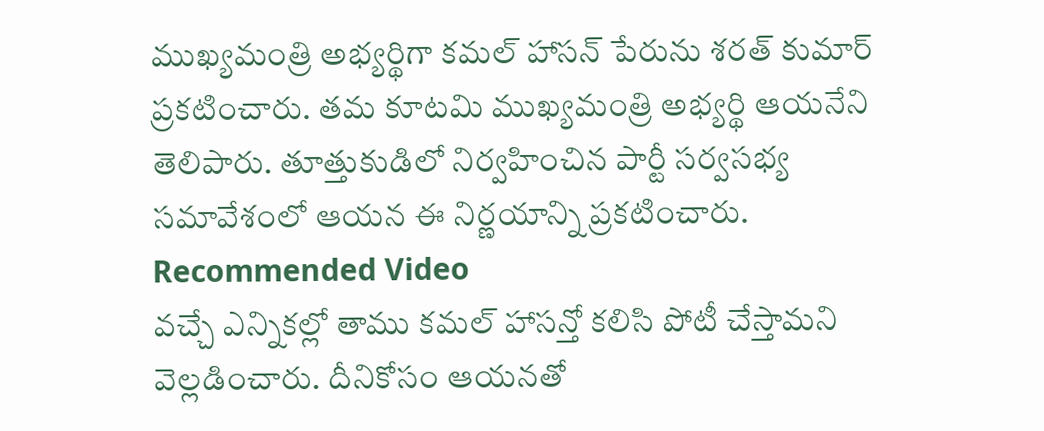ముఖ్యమంత్రి అభ్యర్థిగా కమల్ హాసన్ పేరును శరత్ కుమార్ ప్రకటించారు. తమ కూటమి ముఖ్యమంత్రి అభ్యర్థి ఆయనేని తెలిపారు. తూత్తుకుడిలో నిర్వహించిన పార్టీ సర్వసభ్య సమావేశంలో ఆయన ఈ నిర్ణయాన్ని ప్రకటించారు.
Recommended Video
వచ్చే ఎన్నికల్లో తాము కమల్ హాసన్తో కలిసి పోటీ చేస్తామని వెల్లడించారు. దీనికోసం ఆయనతో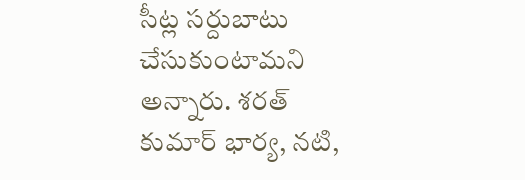సీట్ల సర్దుబాటు చేసుకుంటామని అన్నారు. శరత్ కుమార్ భార్య, నటి,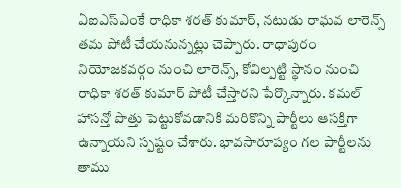ఏఐఎస్ఎంకే రాధికా శరత్ కుమార్, నటుడు రాఘవ లారెన్స్ తమ పోటీ చేయనున్నట్లు చెప్పారు. రాధాపురం నియోజకవర్గం నుంచి లారెన్స్, కోవిల్పట్టి స్థానం నుంచి రాధికా శరత్ కుమార్ పోటీ చేస్తారని పేర్కొన్నారు. కమల్ హాసన్తో పొత్తు పెట్టుకోవడానికి మరికొన్ని పార్టీలు ఆసక్తిగా ఉన్నాయని స్పష్టం చేశారు. భావసారూప్యం గల పార్టీలను తాము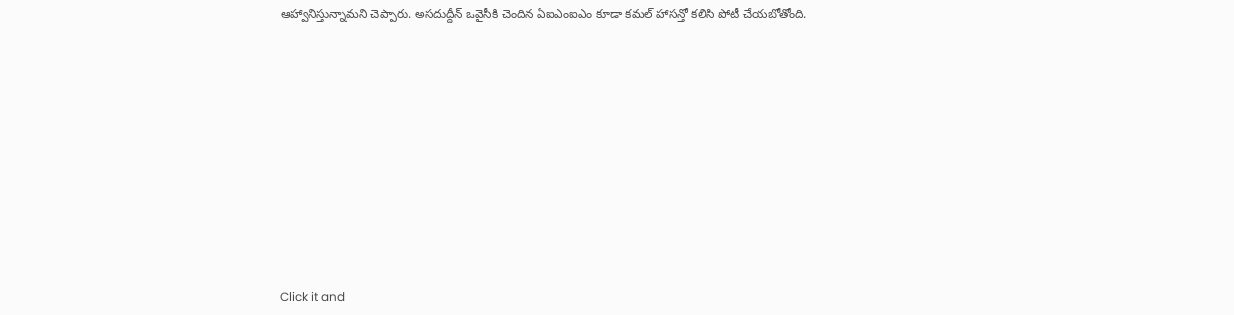ఆహ్వానిస్తున్నామని చెప్పారు. అసదుద్దీన్ ఒవైసీకి చెందిన ఏఐఎంఐఎం కూడా కమల్ హాసన్తో కలిసి పోటీ చేయబోతోంది.












Click it and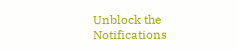Unblock the Notifications